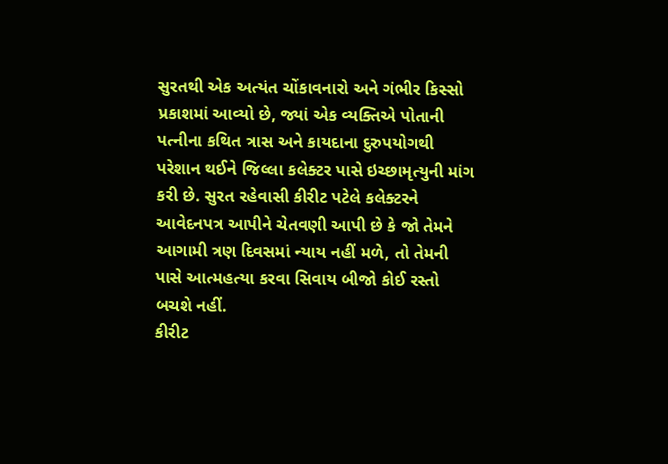સુરતથી એક અત્યંત ચોંકાવનારો અને ગંભીર કિસ્સો પ્રકાશમાં આવ્યો છે, જ્યાં એક વ્યક્તિએ પોતાની પત્નીના કથિત ત્રાસ અને કાયદાના દુરુપયોગથી પરેશાન થઈને જિલ્લા કલેક્ટર પાસે ઇચ્છામૃત્યુની માંગ કરી છે. સુરત રહેવાસી કીરીટ પટેલે કલેક્ટરને આવેદનપત્ર આપીને ચેતવણી આપી છે કે જો તેમને આગામી ત્રણ દિવસમાં ન્યાય નહીં મળે, તો તેમની પાસે આત્મહત્યા કરવા સિવાય બીજો કોઈ રસ્તો બચશે નહીં.
કીરીટ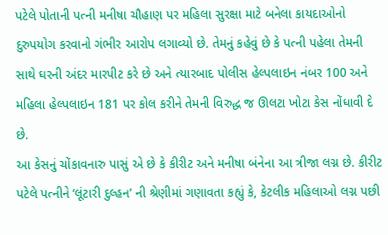પટેલે પોતાની પત્ની મનીષા ચૌહાણ પર મહિલા સુરક્ષા માટે બનેલા કાયદાઓનો દુરુપયોગ કરવાનો ગંભીર આરોપ લગાવ્યો છે. તેમનું કહેવું છે કે પત્ની પહેલા તેમની સાથે ઘરની અંદર મારપીટ કરે છે અને ત્યારબાદ પોલીસ હેલ્પલાઇન નંબર 100 અને મહિલા હેલ્પલાઇન 181 પર કોલ કરીને તેમની વિરુદ્ધ જ ઊલટા ખોટા કેસ નોંધાવી દે છે.
આ કેસનું ચોંકાવનારુ પાસું એ છે કે કીરીટ અને મનીષા બંનેના આ ત્રીજા લગ્ન છે. કીરીટ પટેલે પત્નીને ‘લૂંટારી દુલ્હન’ ની શ્રેણીમાં ગણાવતા કહ્યું કે, કેટલીક મહિલાઓ લગ્ન પછી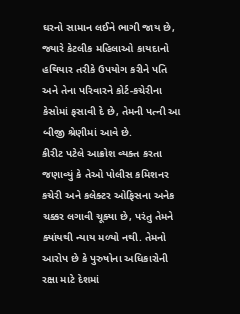ઘરનો સામાન લઈને ભાગી જાય છે, જ્યારે કેટલીક મહિલાઓ કાયદાનો હથિયાર તરીકે ઉપયોગ કરીને પતિ અને તેના પરિવારને કોર્ટ-કચેરીના કેસોમાં ફસાવી દે છે, તેમની પત્ની આ બીજી શ્રેણીમાં આવે છે.
કીરીટ પટેલે આક્રોશ વ્યક્ત કરતા જણાવ્યું કે તેઓ પોલીસ કમિશનર કચેરી અને કલેક્ટર ઓફિસના અનેક ચક્કર લગાવી ચૂક્યા છે, પરંતુ તેમને ક્યાંયથી ન્યાય મળ્યો નથી. તેમનો આરોપ છે કે પુરુષોના અધિકારોની રક્ષા માટે દેશમાં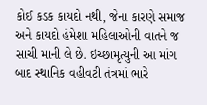કોઈ કડક કાયદો નથી, જેના કારણે સમાજ અને કાયદો હંમેશા મહિલાઓની વાતને જ સાચી માની લે છે. ઇચ્છામૃત્યુની આ માંગ બાદ સ્થાનિક વહીવટી તંત્રમાં ભારે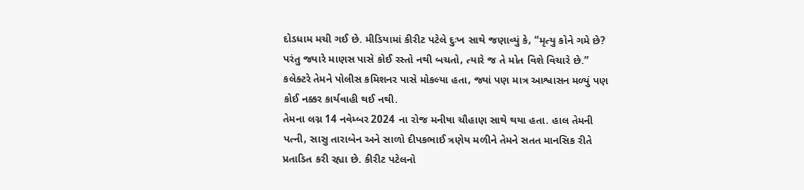દોડધામ મચી ગઈ છે. મીડિયામાં કીરીટ પટેલે દુઃખ સાથે જણાવ્યું કે, “મૃત્યુ કોને ગમે છે? પરંતુ જ્યારે માણસ પાસે કોઈ રસ્તો નથી બચતો, ત્યારે જ તે મોત વિશે વિચારે છે.” કલેક્ટરે તેમને પોલીસ કમિશનર પાસે મોકલ્યા હતા, જ્યાં પણ માત્ર આશ્વાસન મળ્યું પણ કોઈ નક્કર કાર્યવાહી થઈ નથી.
તેમના લગ્ન 14 નવેમ્બર 2024 ના રોજ મનીષા ચૌહાણ સાથે થયા હતા. હાલ તેમની પત્ની, સાસુ તારાબેન અને સાળો દીપકભાઈ ત્રણેય મળીને તેમને સતત માનસિક રીતે પ્રતાડિત કરી રહ્યા છે. કીરીટ પટેલનો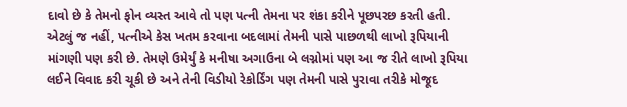દાવો છે કે તેમનો ફોન વ્યસ્ત આવે તો પણ પત્ની તેમના પર શંકા કરીને પૂછપરછ કરતી હતી. એટલું જ નહીં, પત્નીએ કેસ ખતમ કરવાના બદલામાં તેમની પાસે પાછળથી લાખો રૂપિયાની માંગણી પણ કરી છે. તેમણે ઉમેર્યું કે મનીષા અગાઉના બે લગ્નોમાં પણ આ જ રીતે લાખો રૂપિયા લઈને વિવાદ કરી ચૂકી છે અને તેની વિડીયો રેકોર્ડિંગ પણ તેમની પાસે પુરાવા તરીકે મોજૂદ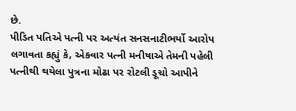છે.
પીડિત પતિએ પત્ની પર અત્યંત સનસનાટીભર્યો આરોપ લગાવતા કહ્યું કે, એકવાર પત્ની મનીષાએ તેમની પહેલી પત્નીથી થયેલા પુત્રના મોઢા પર રોટલી ડૂચો આપીને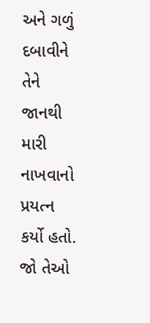અને ગળું દબાવીને તેને જાનથી મારી નાખવાનો પ્રયત્ન કર્યો હતો. જો તેઓ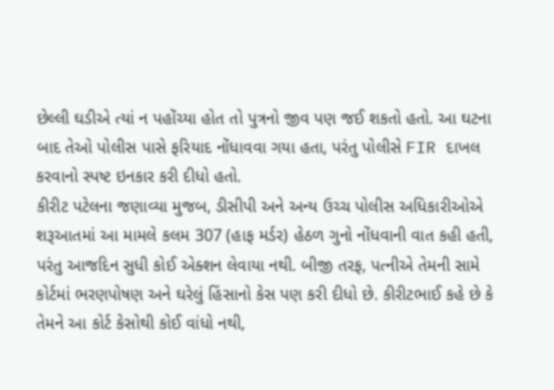છેલ્લી ઘડીએ ત્યાં ન પહોંચ્યા હોત તો પુત્રનો જીવ પણ જઈ શકતો હતો. આ ઘટના બાદ તેઓ પોલીસ પાસે ફરિયાદ નોંધાવવા ગયા હતા, પરંતુ પોલીસે FIR દાખલ કરવાનો સ્પષ્ટ ઇનકાર કરી દીધો હતો.
કીરીટ પટેલના જણાવ્યા મુજબ, ડીસીપી અને અન્ય ઉચ્ચ પોલીસ અધિકારીઓએ શરૂઆતમાં આ મામલે કલમ 307 (હાફ મર્ડર) હેઠળ ગુનો નોંધવાની વાત કહી હતી, પરંતુ આજદિન સુધી કોઈ એક્શન લેવાયા નથી. બીજી તરફ, પત્નીએ તેમની સામે કોર્ટમાં ભરણપોષણ અને ઘરેલું હિંસાનો કેસ પણ કરી દીધો છે. કીરીટભાઈ કહે છે કે તેમને આ કોર્ટ કેસોથી કોઈ વાંધો નથી,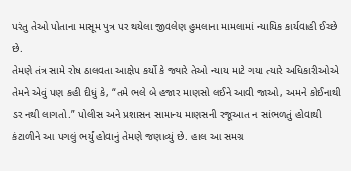પરંતુ તેઓ પોતાના માસૂમ પુત્ર પર થયેલા જીવલેણ હુમલાના મામલામાં ન્યાયિક કાર્યવાહી ઈચ્છે છે.
તેમણે તંત્ર સામે રોષ ઠાલવતા આક્ષેપ કર્યો કે જ્યારે તેઓ ન્યાય માટે ગયા ત્યારે અધિકારીઓએ તેમને એવું પણ કહી દીધું કે, “તમે ભલે બે હજાર માણસો લઈને આવી જાઓ, અમને કોઈનાથી ડર નથી લાગતો.” પોલીસ અને પ્રશાસન સામાન્ય માણસની રજૂઆત ન સાંભળતું હોવાથી કંટાળીને આ પગલું ભર્યું હોવાનું તેમણે જણાવ્યું છે. હાલ આ સમગ્ર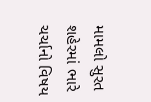મામલો સુરત શહેરમાં ભારે ચર્ચાનો વિષય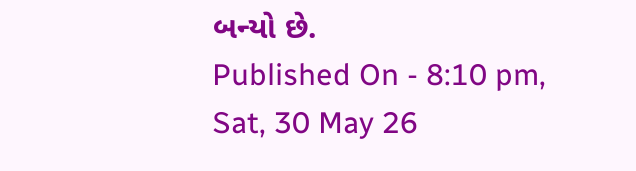બન્યો છે.
Published On - 8:10 pm, Sat, 30 May 26